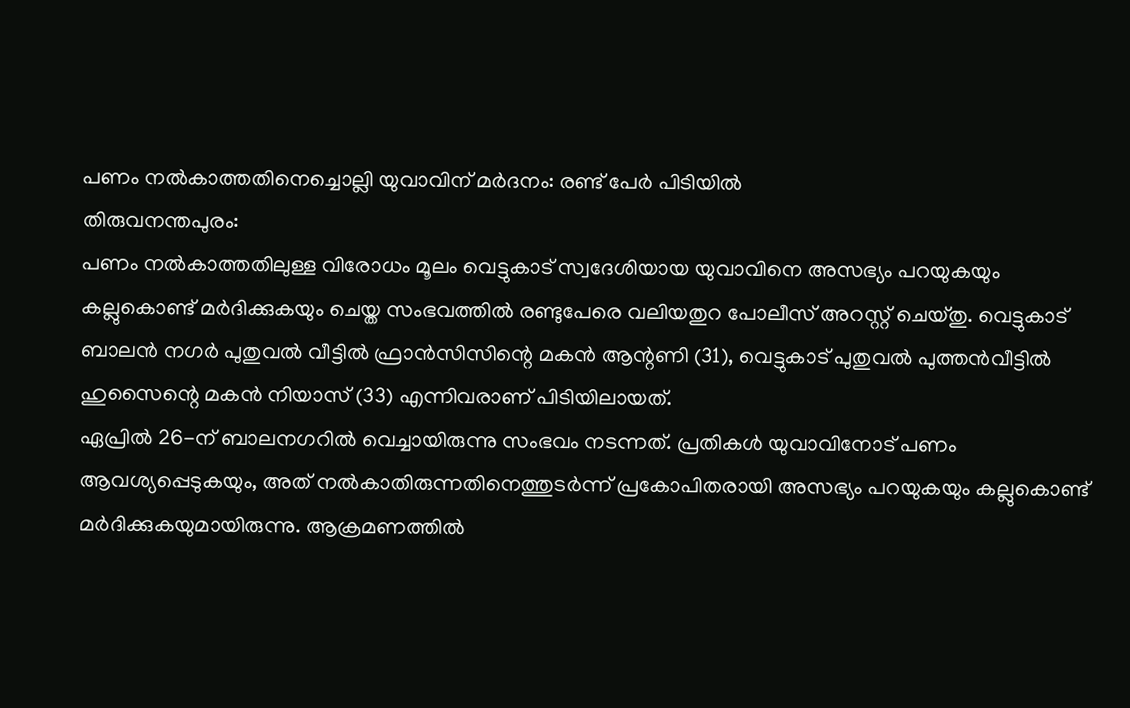പണം നൽകാത്തതിനെച്ചൊല്ലി യുവാവിന് മർദനം: രണ്ട് പേർ പിടിയിൽ
തിരുവനന്തപുരം:
പണം നൽകാത്തതിലുള്ള വിരോധം മൂലം വെട്ടുകാട് സ്വദേശിയായ യുവാവിനെ അസഭ്യം പറയുകയും കല്ലുകൊണ്ട് മർദിക്കുകയും ചെയ്ത സംഭവത്തിൽ രണ്ടുപേരെ വലിയതുറ പോലീസ് അറസ്റ്റ് ചെയ്തു. വെട്ടുകാട് ബാലൻ നഗർ പുതുവൽ വീട്ടിൽ ഫ്രാൻസിസിന്റെ മകൻ ആന്റണി (31), വെട്ടുകാട് പുതുവൽ പുത്തൻവീട്ടിൽ ഹുസൈന്റെ മകൻ നിയാസ് (33) എന്നിവരാണ് പിടിയിലായത്.
ഏപ്രിൽ 26-ന് ബാലനഗറിൽ വെച്ചായിരുന്നു സംഭവം നടന്നത്. പ്രതികൾ യുവാവിനോട് പണം ആവശ്യപ്പെടുകയും, അത് നൽകാതിരുന്നതിനെത്തുടർന്ന് പ്രകോപിതരായി അസഭ്യം പറയുകയും കല്ലുകൊണ്ട് മർദിക്കുകയുമായിരുന്നു. ആക്രമണത്തിൽ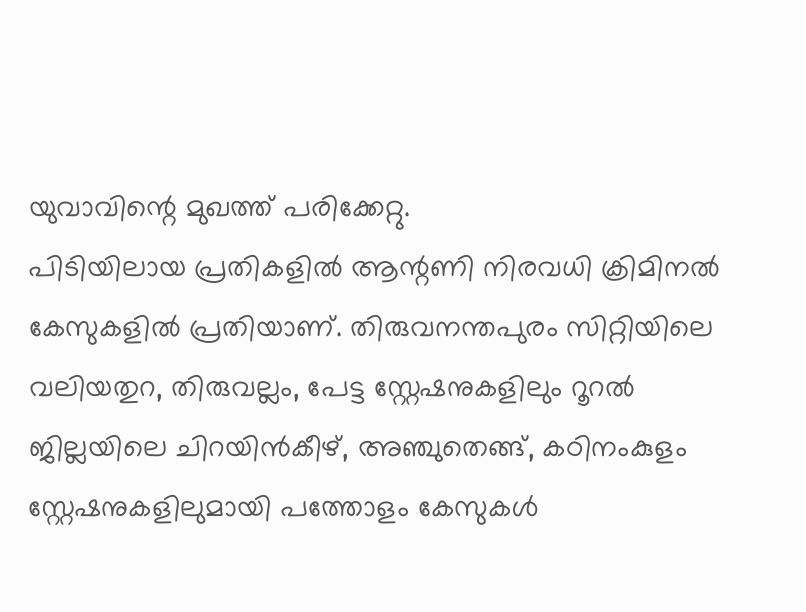യുവാവിന്റെ മുഖത്ത് പരിക്കേറ്റു.
പിടിയിലായ പ്രതികളിൽ ആന്റണി നിരവധി ക്രിമിനൽ കേസുകളിൽ പ്രതിയാണ്. തിരുവനന്തപുരം സിറ്റിയിലെ വലിയതുറ, തിരുവല്ലം, പേട്ട സ്റ്റേഷനുകളിലും റൂറൽ ജില്ലയിലെ ചിറയിൻകീഴ്, അഞ്ചുതെങ്ങ്, കഠിനംകുളം സ്റ്റേഷനുകളിലുമായി പത്തോളം കേസുകൾ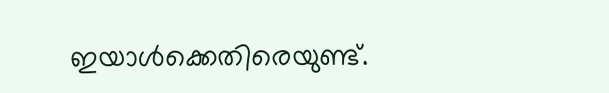ഇയാൾക്കെതിരെയുണ്ട്.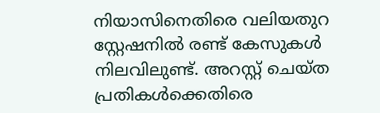നിയാസിനെതിരെ വലിയതുറ സ്റ്റേഷനിൽ രണ്ട് കേസുകൾ നിലവിലുണ്ട്. അറസ്റ്റ് ചെയ്ത പ്രതികൾക്കെതിരെ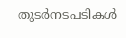തുടർനടപടികൾ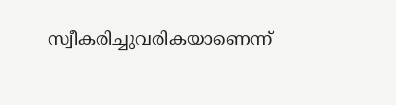സ്വീകരിച്ചുവരികയാണെന്ന്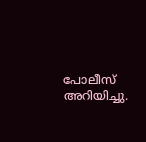പോലീസ് അറിയിച്ചു.